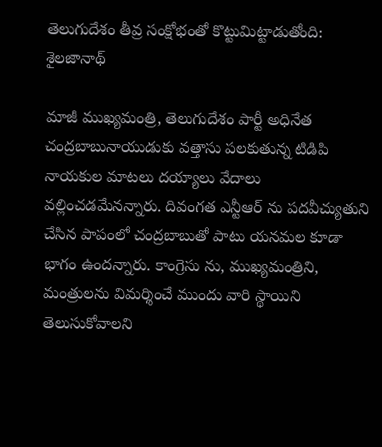తెలుగుదేశం తీవ్ర సంక్షోభంతో కొట్టుమిట్టాడుతోంది: శైలజానాథ్

మాజీ ముఖ్యమంత్రి, తెలుగుదేశం పార్టీ అధినేత చంద్రబాబునాయుడుకు వత్తాసు పలకుతున్న టిడిపి నాయకుల మాటలు దయ్యాలు వేదాలు వల్లించడమేనన్నారు. దివంగత ఎన్టీఆర్ ను పదవీచ్యుతుని చేసిన పాపంలో చంద్రబాబుతో పాటు యనమల కూడా భాగం ఉందన్నారు. కాంగ్రెసు ను, ముఖ్యమంత్రిని, మంత్రులను విమర్శించే ముందు వారి స్థాయిని తెలుసుకోవాలని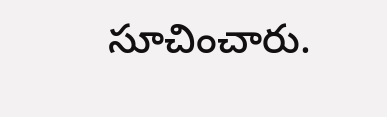సూచించారు.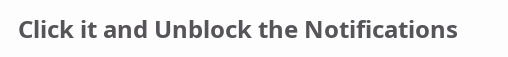Click it and Unblock the Notifications